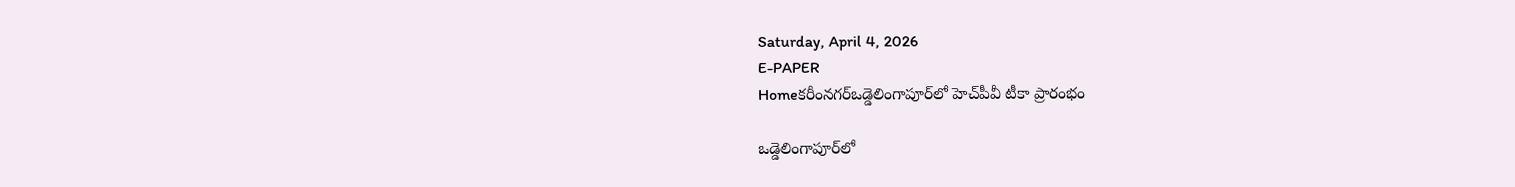Saturday, April 4, 2026
E-PAPER
Homeకరీంనగర్ఒడ్డెలింగాపూర్‌లో హెచ్‌పీవీ టీకా ప్రారంభం

ఒడ్డెలింగాపూర్‌లో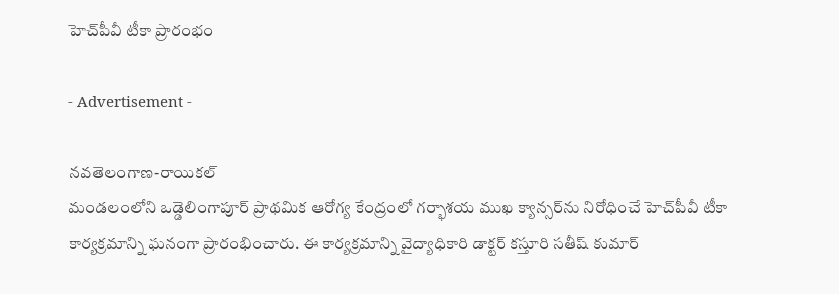హెచ్‌పీవీ టీకా ప్రారంభం

- Advertisement -

నవతెలంగాణ-రాయికల్
మండలంలోని ఒడ్డెలింగాపూర్ ప్రాథమిక ఆరోగ్య కేంద్రంలో గర్భాశయ ముఖ క్యాన్సర్‌ను నిరోధించే హెచ్‌పీవీ టీకా కార్యక్రమాన్ని ఘనంగా ప్రారంభించారు. ఈ కార్యక్రమాన్ని వైద్యాధికారి డాక్టర్ కస్తూరి సతీష్ కుమార్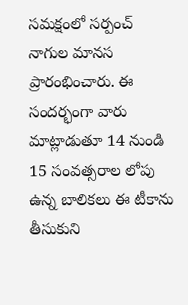సమక్షంలో సర్పంచ్ నాగుల మానస ప్రారంభించారు. ఈ సందర్భంగా వారు మాట్లాడుతూ 14 నుండి 15 సంవత్సరాల లోపు ఉన్న బాలికలు ఈ టీకాను తీసుకుని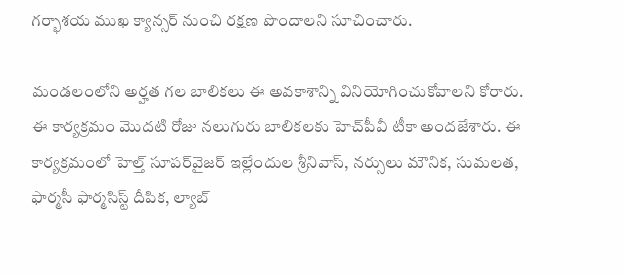గర్భాశయ ముఖ క్యాన్సర్ నుంచి రక్షణ పొందాలని సూచించారు.

మండలంలోని అర్హత గల బాలికలు ఈ అవకాశాన్ని వినియోగించుకోవాలని కోరారు. ఈ కార్యక్రమం మొదటి రోజు నలుగురు బాలికలకు హెచ్‌పీవీ టీకా అందజేశారు. ఈ కార్యక్రమంలో హెల్త్ సూపర్‌వైజర్ ఇల్లేందుల శ్రీనివాస్, నర్సులు మౌనిక, సుమలత, ఫార్మసీ ఫార్మసిస్ట్ దీపిక, ల్యాబ్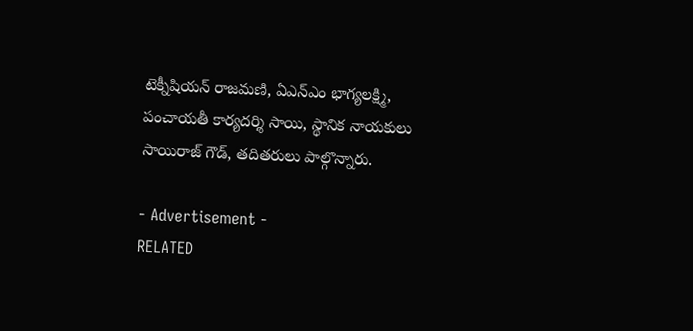టెక్నీషియన్ రాజమణి, ఏఎన్‌ఎం భాగ్యలక్ష్మి, పంచాయతీ కార్యదర్శి సాయి, స్థానిక నాయకులు సాయిరాజ్ గౌడ్, తదితరులు పాల్గొన్నారు.

- Advertisement -
RELATED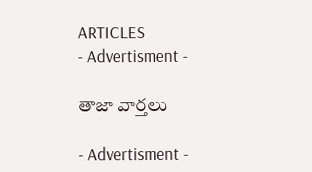ARTICLES
- Advertisment -

తాజా వార్తలు

- Advertisment -